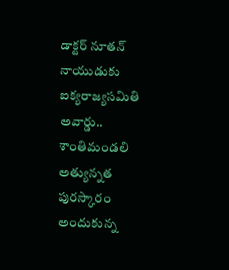డాక్టర్ నూతన్ నాయుడుకు ఐక్యరాజ్యసమితి అవార్డు.. శాంతిమండలి అత్యున్నత పురస్కారం అందుకున్న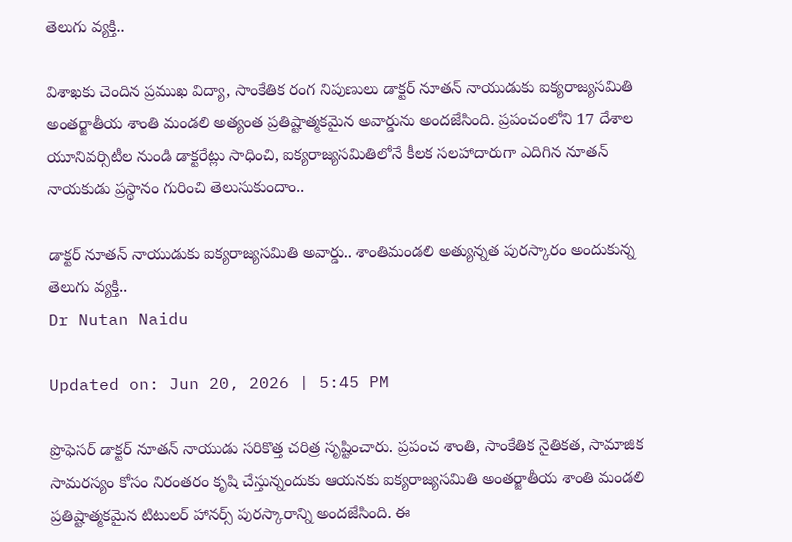తెలుగు వ్యక్తి..

విశాఖకు చెందిన ప్రముఖ విద్యా, సాంకేతిక రంగ నిపుణులు డాక్టర్ నూతన్ నాయుడుకు ఐక్యరాజ్యసమితి అంతర్జాతీయ శాంతి మండలి అత్యంత ప్రతిష్టాత్మకమైన అవార్డును అందజేసింది. ప్రపంచంలోని 17 దేశాల యూనివర్సిటీల నుండి డాక్టరేట్లు సాధించి, ఐక్యరాజ్యసమితిలోనే కీలక సలహాదారుగా ఎదిగిన నూతన్ నాయకుడు ప్రస్థానం గురించి తెలుసుకుందాం..

డాక్టర్ నూతన్ నాయుడుకు ఐక్యరాజ్యసమితి అవార్డు.. శాంతిమండలి అత్యున్నత పురస్కారం అందుకున్న తెలుగు వ్యక్తి..
Dr Nutan Naidu

Updated on: Jun 20, 2026 | 5:45 PM

ప్రొఫెసర్ డాక్టర్ నూతన్ నాయుడు సరికొత్త చరిత్ర సృష్టించారు. ప్రపంచ శాంతి, సాంకేతిక నైతికత, సామాజిక సామరస్యం కోసం నిరంతరం కృషి చేస్తున్నందుకు ఆయనకు ఐక్యరాజ్యసమితి అంతర్జాతీయ శాంతి మండలి ప్రతిష్టాత్మకమైన టిటులర్ హానర్స్ పురస్కారాన్ని అందజేసింది. ఈ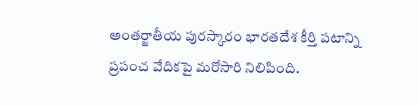అంతర్జాతీయ పురస్కారం భారతదేశ కీర్తి పటాన్ని ప్రపంచ వేదికపై మరోసారి నిలిపింది.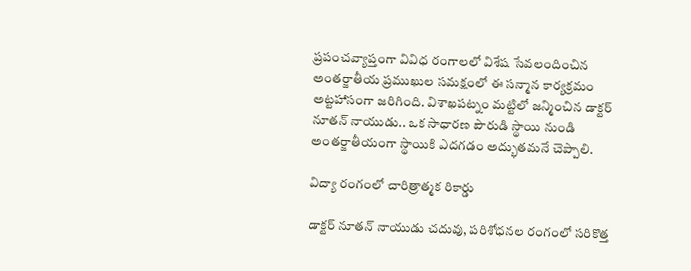ప్రపంచవ్యాప్తంగా వివిధ రంగాలలో విశేష సేవలందించిన అంతర్జాతీయ ప్రముఖుల సమక్షంలో ఈ సన్మాన కార్యక్రమం అట్టహాసంగా జరిగింది. విశాఖపట్నం మట్టిలో జన్మించిన డాక్టర్ నూతన్ నాయుడు.. ఒక సాధారణ పౌరుడి స్థాయి నుండి అంతర్జాతీయంగా స్థాయికి ఎదగడం అద్భుతమనే చెప్పాలి.

విద్యా రంగంలో చారిత్రాత్మక రికార్డు

డాక్టర్ నూతన్ నాయుడు చదువు, పరిశోధనల రంగంలో సరికొత్త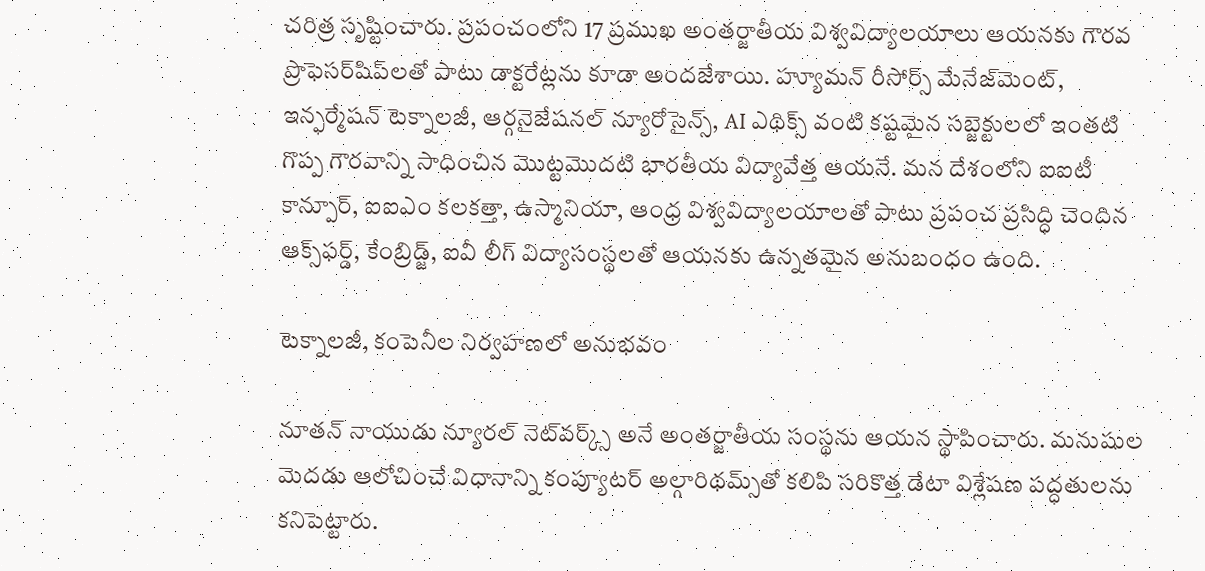చరిత్ర సృష్టించారు. ప్రపంచంలోని 17 ప్రముఖ అంతర్జాతీయ విశ్వవిద్యాలయాలు ఆయనకు గౌరవ ప్రొఫెసర్‌షిప్‌లతో పాటు డాక్టరేట్లను కూడా అందజేశాయి. హ్యూమన్ రీసోర్స్ మేనేజ్‌మెంట్, ఇన్ఫర్మేషన్ టెక్నాలజీ, ఆర్గనైజేషనల్ న్యూరోసైన్స్, AI ఎథిక్స్ వంటి కష్టమైన సబ్జెక్టులలో ఇంతటి గొప్ప గౌరవాన్ని సాధించిన మొట్టమొదటి భారతీయ విద్యావేత్త ఆయనే. మన దేశంలోని ఐఐటీ కాన్పూర్, ఐఐఎం కలకత్తా, ఉస్మానియా, ఆంధ్ర విశ్వవిద్యాలయాలతో పాటు ప్రపంచ ప్రసిద్ధి చెందిన ఆక్స్‌ఫర్డ్, కేంబ్రిడ్జ్, ఐవీ లీగ్ విద్యాసంస్థలతో ఆయనకు ఉన్నతమైన అనుబంధం ఉంది.

టెక్నాలజీ, కంపెనీల నిర్వహణలో అనుభవం

నూతన్ నాయుడు న్యూరల్ నెట్‌వర్క్స్ అనే అంతర్జాతీయ సంస్థను ఆయన స్థాపించారు. మనుషుల మెదడు ఆలోచించే విధానాన్ని కంప్యూటర్ అల్గారిథమ్స్‌తో కలిపి సరికొత్త డేటా విశ్లేషణ పద్ధతులను కనిపెట్టారు.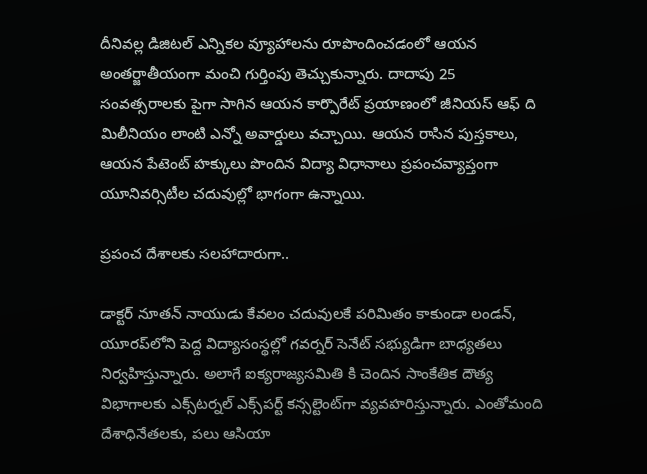దీనివల్ల డిజిటల్ ఎన్నికల వ్యూహాలను రూపొందించడంలో ఆయన అంతర్జాతీయంగా మంచి గుర్తింపు తెచ్చుకున్నారు. దాదాపు 25 సంవత్సరాలకు పైగా సాగిన ఆయన కార్పొరేట్ ప్రయాణంలో జీనియస్ ఆఫ్ ది మిలీనియం లాంటి ఎన్నో అవార్డులు వచ్చాయి. ఆయన రాసిన పుస్తకాలు, ఆయన పేటెంట్ హక్కులు పొందిన విద్యా విధానాలు ప్రపంచవ్యాప్తంగా యూనివర్సిటీల చదువుల్లో భాగంగా ఉన్నాయి.

ప్రపంచ దేశాలకు సలహాదారుగా..

డాక్టర్ నూతన్ నాయుడు కేవలం చదువులకే పరిమితం కాకుండా లండన్, యూరప్‌లోని పెద్ద విద్యాసంస్థల్లో గవర్నర్ సెనేట్ సభ్యుడిగా బాధ్యతలు నిర్వహిస్తున్నారు. అలాగే ఐక్యరాజ్యసమితి కి చెందిన సాంకేతిక దౌత్య విభాగాలకు ఎక్స్‌టర్నల్ ఎక్స్‌పర్ట్ కన్సల్టెంట్‌గా వ్యవహరిస్తున్నారు. ఎంతోమంది దేశాధినేతలకు, పలు ఆసియా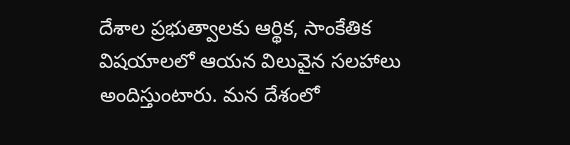దేశాల ప్రభుత్వాలకు ఆర్థిక, సాంకేతిక విషయాలలో ఆయన విలువైన సలహాలు అందిస్తుంటారు. మన దేశంలో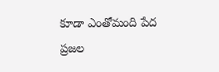కూడా ఎంతోమంది పేద ప్రజల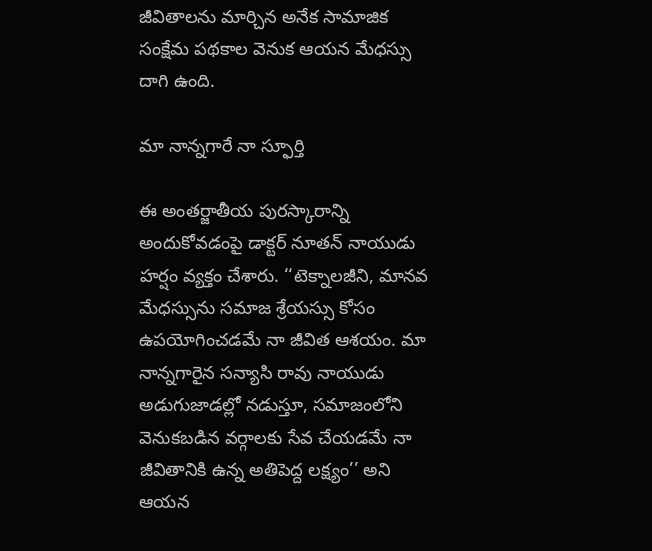జీవితాలను మార్చిన అనేక సామాజిక సంక్షేమ పథకాల వెనుక ఆయన మేధస్సు దాగి ఉంది.

మా నాన్నగారే నా స్ఫూర్తి

ఈ అంతర్జాతీయ పురస్కారాన్ని అందుకోవడంపై డాక్టర్ నూతన్ నాయుడు హర్షం వ్యక్తం చేశారు. ‘‘టెక్నాలజీని, మానవ మేధస్సును సమాజ శ్రేయస్సు కోసం ఉపయోగించడమే నా జీవిత ఆశయం. మా నాన్నగారైన సన్యాసి రావు నాయుడు అడుగుజాడల్లో నడుస్తూ, సమాజంలోని వెనుకబడిన వర్గాలకు సేవ చేయడమే నా జీవితానికి ఉన్న అతిపెద్ద లక్ష్యం’’ అని ఆయన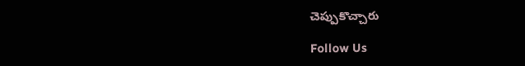చెప్పుకొచ్చారు

Follow Us